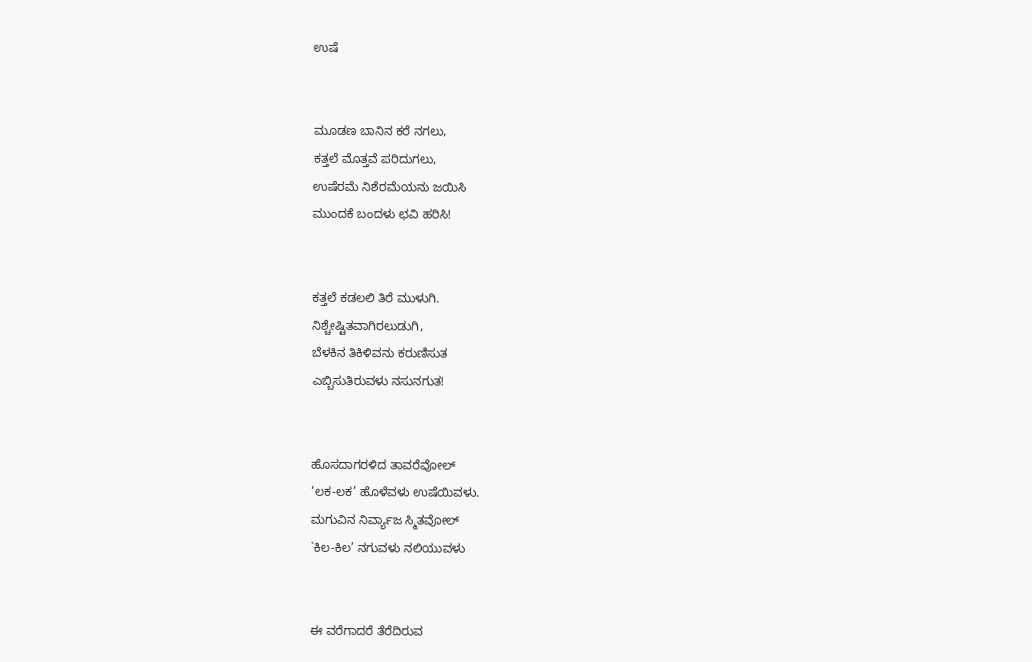ಉಷೆ


ಮೂಡಣ ಬಾನಿನ ಕರೆ ನಗಲು,
ಕತ್ತಲೆ ಮೊತ್ತವೆ ಪರಿದುಗಲು,
ಉಷೆರಮೆ ನಿಶೆರಮೆಯನು ಜಯಿಸಿ
ಮುಂದಕೆ ಬಂದಳು ಛವಿ ಹರಿಸಿ!


ಕತ್ತಲೆ ಕಡಲಲಿ ತಿರೆ ಮುಳುಗಿ.
ನಿಶ್ಚೇಷ್ಟಿತವಾಗಿರಲುಡುಗಿ,
ಬೆಳಕಿನ ತಿಕಿಳಿವನು ಕರುಣಿಸುತ
ಎಬ್ಬಿಸುತಿರುವಳು ನಸುನಗುತ!


ಹೊಸದಾಗರಳಿದ ತಾವರೆವೋಲ್‌
‘ಲಕ-ಲಕ’ ಹೊಳೆವಳು ಉಷೆಯಿವಳು.
ಮಗುವಿನ ನಿರ್ವ್ಯಾಜ ಸ್ಮಿತವೋಲ್‌
`ಕಿಲ-ಕಿಲ’ ನಗುವಳು ನಲಿಯುವಳು


ಈ ವರೆಗಾದರೆ ತೆರೆದಿರುವ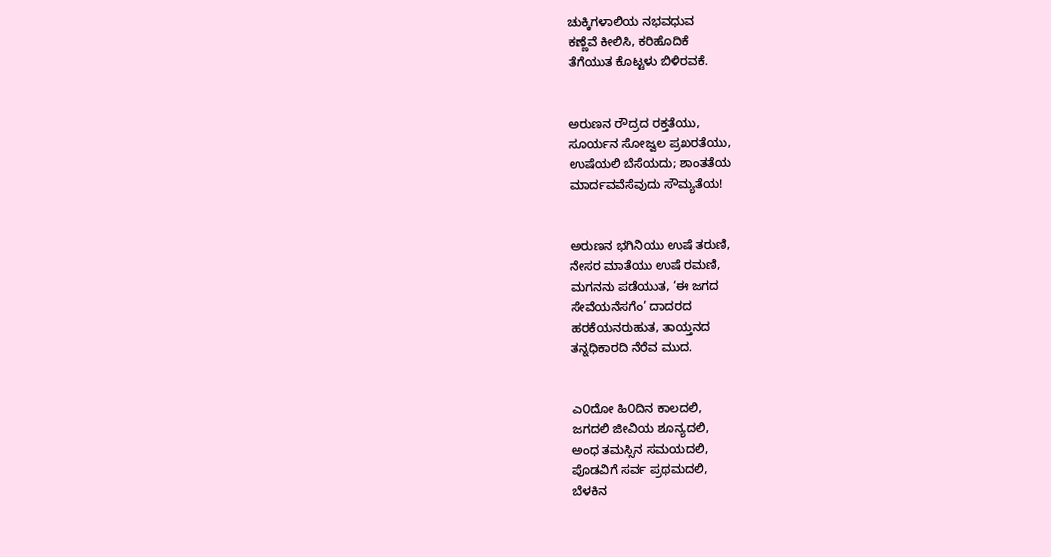ಚುಕ್ಕಿಗಳಾಲಿಯ ನಭವಧುವ
ಕಣ್ಣೆವೆ ಕೀಲಿಸಿ, ಕರಿಹೊದಿಕೆ
ತೆಗೆಯುತ ಕೊಟ್ಟಳು ಬಿಳಿರವಕೆ.


ಅರುಣನ ರೌದ್ರದ ರಕ್ತತೆಯು,
ಸೂರ್ಯನ ಸೋಜ್ವಲ ಪ್ರಖರತೆಯು,
ಉಷೆಯಲಿ ಬೆಸೆಯದು; ಶಾಂತತೆಯ
ಮಾರ್ದವವೆಸೆವುದು ಸೌಮ್ಯತೆಯ!


ಅರುಣನ ಭಗಿನಿಯು ಉಷೆ ತರುಣಿ,
ನೇಸರ ಮಾತೆಯು ಉಷೆ ರಮಣಿ,
ಮಗನನು ಪಡೆಯುತ, ‘ಈ ಜಗದ
ಸೇವೆಯನೆಸಗೆಂ’ ದಾದರದ
ಹರಕೆಯನರುಹುತ, ತಾಯ್ತನದ
ತನ್ನಧಿಕಾರದಿ ನೆರೆವ ಮುದ.


ಎ೦ದೋ ಹಿ೦ದಿನ ಕಾಲದಲಿ,
ಜಗದಲಿ ಜೀವಿಯ ಶೂನ್ಯದಲಿ,
ಅಂಧ ತಮಸ್ಸಿನ ಸಮಯದಲಿ,
ಪೊಡವಿಗೆ ಸರ್ವ ಪ್ರಥಮದಲಿ,
ಬೆಳಕಿನ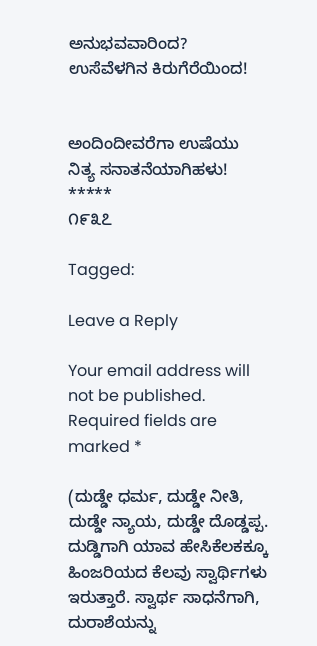ಅನುಭವವಾರಿಂದ?
ಉಸೆವೆಳಗಿನ ಕಿರುಗೆರೆಯಿಂದ!


ಅಂದಿಂದೀವರೆಗಾ ಉಷೆಯು
ನಿತ್ಯ ಸನಾತನೆಯಾಗಿಹಳು!
*****
೧೯೩೭

Tagged:

Leave a Reply

Your email address will not be published. Required fields are marked *

(ದುಡ್ಡೇ ಧರ್ಮ, ದುಡ್ಡೇ ನೀತಿ, ದುಡ್ಡೇ ನ್ಯಾಯ, ದುಡ್ಡೇ ದೊಡ್ಡಪ್ಪ. ದುಡ್ಡಿಗಾಗಿ ಯಾವ ಹೇಸಿಕೆಲಕಕ್ಕೂ ಹಿಂಜರಿಯದ ಕೆಲವು ಸ್ವಾರ್ಥಿಗಳು ಇರುತ್ತಾರೆ. ಸ್ವಾರ್ಥ ಸಾಧನೆಗಾಗಿ, ದುರಾಶೆಯನ್ನು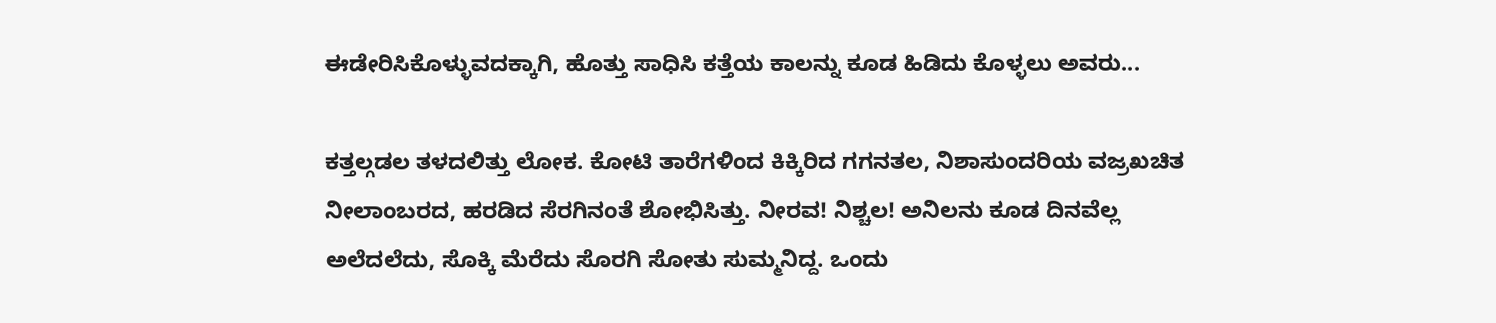ಈಡೇರಿಸಿಕೊಳ್ಳುವದಕ್ಕಾಗಿ, ಹೊತ್ತು ಸಾಧಿಸಿ ಕತ್ತೆಯ ಕಾಲನ್ನು ಕೂಡ ಹಿಡಿದು ಕೊಳ್ಳಲು ಅವರು...

ಕತ್ತಲ್ಗಡಲ ತಳದಲಿತ್ತು ಲೋಕ. ಕೋಟಿ ತಾರೆಗಳಿಂದ ಕಿಕ್ಕಿರಿದ ಗಗನತಲ, ನಿಶಾಸುಂದರಿಯ ವಜ್ರಖಚಿತ ನೀಲಾಂಬರದ, ಹರಡಿದ ಸೆರಗಿನಂತೆ ಶೋಭಿಸಿತ್ತು. ನೀರವ! ನಿಶ್ಚಲ! ಅನಿಲನು ಕೂಡ ದಿನವೆಲ್ಲ ಅಲೆದಲೆದು, ಸೊಕ್ಕಿ ಮೆರೆದು ಸೊರಗಿ ಸೋತು ಸುಮ್ಮನಿದ್ದ. ಒಂದು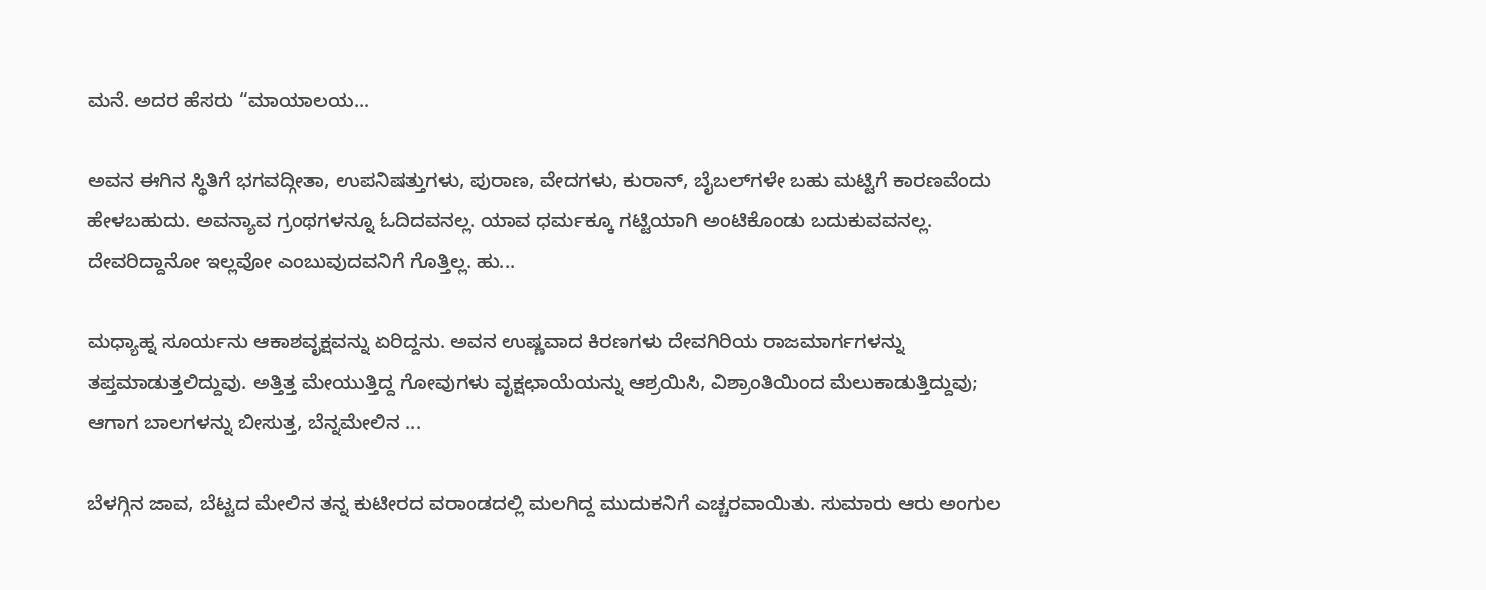ಮನೆ. ಅದರ ಹೆಸರು “ಮಾಯಾಲಯ...

ಅವನ ಈಗಿನ ಸ್ಥಿತಿಗೆ ಭಗವದ್ಗೀತಾ, ಉಪನಿಷತ್ತುಗಳು, ಪುರಾಣ, ವೇದಗಳು, ಕುರಾನ್, ಬೈಬಲ್‌ಗಳೇ ಬಹು ಮಟ್ಟಿಗೆ ಕಾರಣವೆಂದು ಹೇಳಬಹುದು. ಅವನ್ಯಾವ ಗ್ರಂಥಗಳನ್ನೂ ಓದಿದವನಲ್ಲ. ಯಾವ ಧರ್ಮಕ್ಕೂ ಗಟ್ಟಿಯಾಗಿ ಅಂಟಿಕೊಂಡು ಬದುಕುವವನಲ್ಲ. ದೇವರಿದ್ದಾನೋ ಇಲ್ಲವೋ ಎಂಬುವುದವನಿಗೆ ಗೊತ್ತಿಲ್ಲ. ಹು...

ಮಧ್ಯಾಹ್ನ ಸೂರ್ಯನು ಆಕಾಶವೃಕ್ಷವನ್ನು ಏರಿದ್ದನು. ಅವನ ಉಷ್ಣವಾದ ಕಿರಣಗಳು ದೇವಗಿರಿಯ ರಾಜಮಾರ್ಗಗಳನ್ನು ತಪ್ತಮಾಡುತ್ತಲಿದ್ದುವು. ಅತ್ತಿತ್ತ ಮೇಯುತ್ತಿದ್ದ ಗೋವುಗಳು ವೃಕ್ಷಛಾಯೆಯನ್ನು ಆಶ್ರಯಿಸಿ, ವಿಶ್ರಾಂತಿಯಿಂದ ಮೆಲುಕಾಡುತ್ತಿದ್ದುವು; ಆಗಾಗ ಬಾಲಗಳನ್ನು ಬೀಸುತ್ತ, ಬೆನ್ನಮೇಲಿನ ...

ಬೆಳಗ್ಗಿನ ಜಾವ, ಬೆಟ್ಟದ ಮೇಲಿನ ತನ್ನ ಕುಟೀರದ ವರಾಂಡದಲ್ಲಿ ಮಲಗಿದ್ದ ಮುದುಕನಿಗೆ ಎಚ್ಚರವಾಯಿತು. ಸುಮಾರು ಆರು ಅಂಗುಲ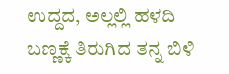ಉದ್ದದ, ಅಲ್ಲಲ್ಲಿ ಹಳದಿ ಬಣ್ಣಕ್ಕೆ ತಿರುಗಿದ ತನ್ನ ಬಿಳಿ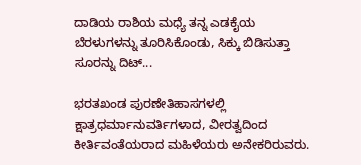ದಾಡಿಯ ರಾಶಿಯ ಮಧ್ಯೆ ತನ್ನ ಎಡಕೈಯ ಬೆರಳುಗಳನ್ನು ತೂರಿಸಿಕೊಂಡು, ಸಿಕ್ಕು ಬಿಡಿಸುತ್ತಾ ಸೂರನ್ನು ದಿಟ್...

ಭರತಖಂಡ ಪುರಣೇತಿಹಾಸಗಳಲ್ಲಿ ಕ್ಷಾತ್ರಧರ್ಮಾನುವರ್ತಿಗಳಾದ, ವೀರತ್ವದಿಂದ ಕೀರ್ತಿವಂತೆಯರಾದ ಮಹಿಳೆಯರು ಅನೇಕರಿರುವರು.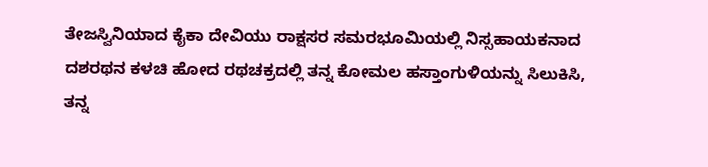ತೇಜಸ್ವಿನಿಯಾದ ಕೈಕಾ ದೇವಿಯು ರಾಕ್ಷಸರ ಸಮರಭೂಮಿಯಲ್ಲಿ ನಿಸ್ಸಹಾಯಕನಾದ ದಶರಥನ ಕಳಚಿ ಹೋದ ರಥಚಕ್ರದಲ್ಲಿ ತನ್ನ ಕೋಮಲ ಹಸ್ತಾಂಗುಳಿಯನ್ನು ಸಿಲುಕಿಸಿ, ತನ್ನ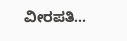ವೀರಪತಿ...